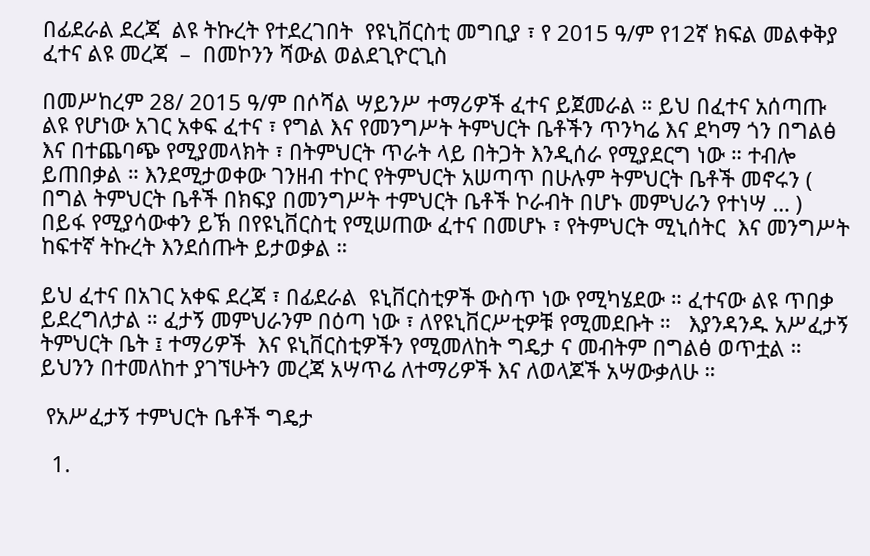በፊደራል ደረጃ  ልዩ ትኩረት የተደረገበት  የዩኒቨርስቲ መግቢያ ፣ የ 2015 ዓ/ም የ12ኛ ክፍል መልቀቅያ  ፈተና ልዩ መረጃ  –  በመኮንን ሻውል ወልደጊዮርጊስ

በመሥከረም 28/ 2015 ዓ/ም በሶሻል ሣይንሥ ተማሪዎች ፈተና ይጀመራል ። ይህ በፈተና አሰጣጡ ልዩ የሆነው አገር አቀፍ ፈተና ፣ የግል እና የመንግሥት ትምህርት ቤቶችን ጥንካሬ እና ደካማ ጎን በግልፅ እና በተጨባጭ የሚያመላክት ፣ በትምህርት ጥራት ላይ በትጋት እንዲሰራ የሚያደርግ ነው ። ተብሎ ይጠበቃል ። እንደሚታወቀው ገንዘብ ተኮር የትምህርት አሠጣጥ በሁሉም ትምህርት ቤቶች መኖሩን ( በግል ትምህርት ቤቶች በክፍያ በመንግሥት ተምህርት ቤቶች ኮራብት በሆኑ መምህራን የተነሣ … )  በይፋ የሚያሳውቀን ይኽ በየዩኒቨርስቲ የሚሠጠው ፈተና በመሆኑ ፣ የትምህርት ሚኒሰትር  እና መንግሥት ከፍተኛ ትኩረት እንደሰጡት ይታወቃል ።

ይህ ፈተና በአገር አቀፍ ደረጃ ፣ በፊደራል  ዩኒቨርስቲዎች ውስጥ ነው የሚካሄደው ። ፈተናው ልዩ ጥበቃ ይደረግለታል ። ፈታኝ መምህራንም በዕጣ ነው ፣ ለየዩኒቨርሥቲዎቹ የሚመደቡት ።   እያንዳንዱ አሥፈታኝ ትምህርት ቤት ፤ ተማሪዎች  እና ዩኒቨርስቲዎችን የሚመለከት ግዴታ ና መብትም በግልፅ ወጥቷል ። ይህንን በተመለከተ ያገኘሁትን መረጃ አሣጥሬ ለተማሪዎች እና ለወላጆች አሣውቃለሁ ።

 የአሥፈታኝ ተምህርት ቤቶች ግዴታ

  1.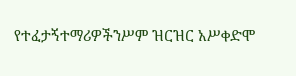የተፈታኝተማሪዎችንሥም ዝርዝር አሥቀድሞ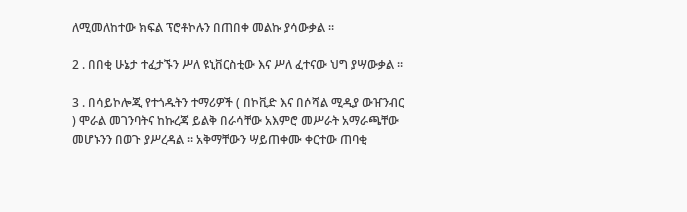ለሚመለከተው ክፍል ፕሮቶኮሉን በጠበቀ መልኩ ያሳውቃል ።

2 . በበቂ ሁኔታ ተፈታኙን ሥለ ዩኒቨርስቲው እና ሥለ ፈተናው ህግ ያሣውቃል ።

3 . በሳይኮሎጂ የተጎዱትን ተማሪዎች ( በኮቪድ እና በሶሻል ሚዲያ ውዠንብር ) ሞራል መገንባትና ከኩረጃ ይልቅ በራሳቸው አእምሮ መሥራት አማራጫቸው መሆኑንን በወጉ ያሥረዳል ። አቅማቸውን ሣይጠቀሙ ቀርተው ጠባቂ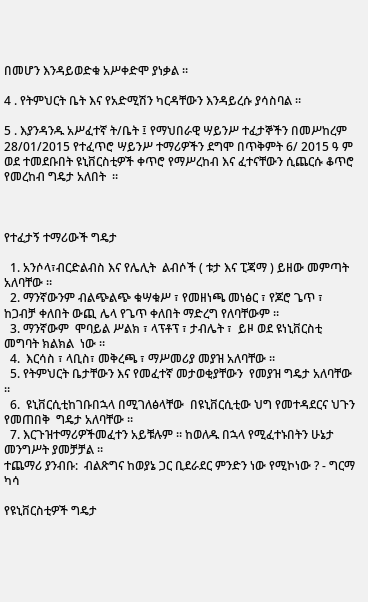በመሆን እንዳይወድቁ አሥቀድሞ ያነቃል ።

4 . የትምህርት ቤት እና የአድሚሽን ካርዳቸውን እንዳይረሱ ያሳስባል ።

5 . እያንዳንዱ አሥፈተኛ ት/ቤት ፤ የማህበራዊ ሣይንሥ ተፈታኞችን በመሥከረም 28/01/2015 የተፈጥሮ ሣይንሥ ተማሪዎችን ደግሞ በጥቅምት 6/ 2015 ዓ ም ወደ ተመደቡበት ዩኒቨርስቲዎች ቀጥሮ የማሥረከብ እና ፈተናቸውን ሲጨርሱ ቆጥሮ የመረከብ ግዴታ አለበት  ።



የተፈታኝ ተማሪውች ግዴታ

  1. አንሶላ፣ብርድልብስ እና የሌሊት  ልብሶች ( ቱታ እና ፒጃማ ) ይዘው መምጣት አለባቸው ።
  2. ማንኛውንም ብልጭልጭ ቁሣቁሥ ፣ የመዘነጫ መነፅር ፣ የጆሮ ጌጥ ፣ ከጋብቻ ቀለበት ውጪ ሌላ የጌጥ ቀለበት ማድረግ የለባቸውም ።
  3. ማንኛውም  ሞባይል ሥልክ ፣ ላፕቶፕ ፣ ታብሌት ፣  ይዞ ወደ ዩነኒቨርስቲ መግባት ክልክል  ነው ።
  4.  እርሳስ ፣ ላቢስ፣ መቅረጫ ፣ ማሥመሪያ መያዝ አለባቸው ።
  5. የትምህርት ቤታቸውን እና የመፈተኛ መታወቂያቸውን  የመያዝ ግዴታ አለባቸው ።
  6.  ዩኒቨርሲቲከገቡበኋላ በሚገለፅላቸው  በዩኒቨርሲቲው ህግ የመተዳደርና ህጉን የመጠበቅ  ግዴታ አለባቸው ።
  7. እርጉዝተማሪዎችመፈተን አይቹሉም ። ከወለዱ በኋላ የሚፈተኑበትን ሁኔታ መንግሥት ያመቻቻል ።
ተጨማሪ ያንብቡ:  ብልጽግና ከወያኔ ጋር ቢደራደር ምንድን ነው የሚኮነው ? - ግርማ ካሳ

የዩኒቨርስቲዎች ግዴታ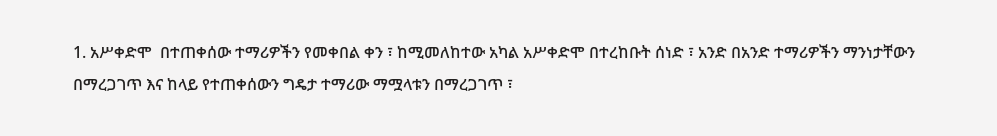1. አሥቀድሞ  በተጠቀሰው ተማሪዎችን የመቀበል ቀን ፣ ከሚመለከተው አካል አሥቀድሞ በተረከቡት ሰነድ ፣ አንድ በአንድ ተማሪዎችን ማንነታቸውን በማረጋገጥ እና ከላይ የተጠቀሰውን ግዴታ ተማሪው ማሟላቱን በማረጋገጥ ፣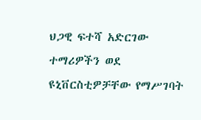ህጋዊ ፍተሻ አድርገው ተማሪዎችን ወደ ዩኒቨርስቲዎቻቸው የማሥገባት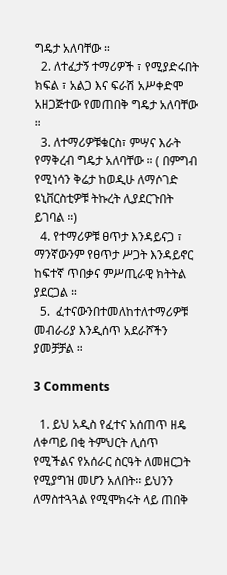ግዴታ አለባቸው ።
  2. ለተፈታኝ ተማሪዎች ፣ የሚያድሩበት ክፍል ፣ አልጋ እና ፍራሽ አሥቀድሞ አዘጋጅተው የመጠበቅ ግዴታ አለባቸው ።
  3. ለተማሪዎቹቁርስ፣ ምሣና እራት የማቅረብ ግዴታ አለባቸው ። ( በምግብ የሚነሳን ቅሬታ ከወዲሁ ለማሶገድ ዩኒቨርስቲዎቹ ትኩረት ሊያደርጉበት ይገባል ።)
  4. የተማሪዎቹ ፀጥታ እንዳይናጋ ፣ ማንኛውንም የፀጥታ ሥጋት እንዳይኖር ከፍተኛ ጥበቃና ምሥጢራዊ ክትትል ያደርጋል ።
  5.  ፈተናውንበተመለከተለተማሪዎቹ መብራሪያ እንዲሰጥ አደራሾችን ያመቻቻል ።

3 Comments

  1. ይህ አዲስ የፈተና አሰጠጥ ዘዴ ለቀጣይ በቂ ትምህርት ሊሰጥ የሚችልና የአሰራር ስርዓት ለመዘርጋት የሚያግዝ መሆን አለበት፡፡ ይህንን ለማስተጓጓል የሚሞክሩት ላይ ጠበቅ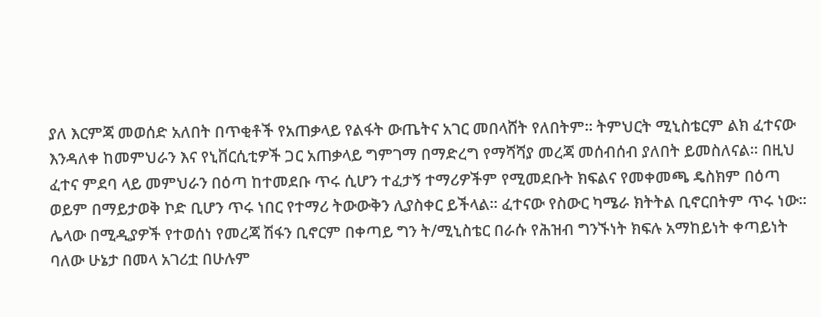ያለ እርምጃ መወሰድ አለበት በጥቂቶች የአጠቃላይ የልፋት ውጤትና አገር መበላሸት የለበትም፡፡ ትምህርት ሚኒስቴርም ልክ ፈተናው እንዳለቀ ከመምህራን እና የኒቨርሲቲዎች ጋር አጠቃላይ ግምገማ በማድረግ የማሻሻያ መረጃ መሰብሰብ ያለበት ይመስለናል፡፡ በዚህ ፈተና ምደባ ላይ መምህራን በዕጣ ከተመደቡ ጥሩ ሲሆን ተፈታኝ ተማሪዎችም የሚመደቡት ክፍልና የመቀመጫ ዴስክም በዕጣ ወይም በማይታወቅ ኮድ ቢሆን ጥሩ ነበር የተማሪ ትውውቅን ሊያስቀር ይችላል፡፡ ፈተናው የስውር ካሜራ ክትትል ቢኖርበትም ጥሩ ነው፡፡ ሌላው በሚዲያዎች የተወሰነ የመረጃ ሽፋን ቢኖርም በቀጣይ ግን ት/ሚኒስቴር በራሱ የሕዝብ ግንኙነት ክፍሉ አማከይነት ቀጣይነት ባለው ሁኔታ በመላ አገሪቷ በሁሉም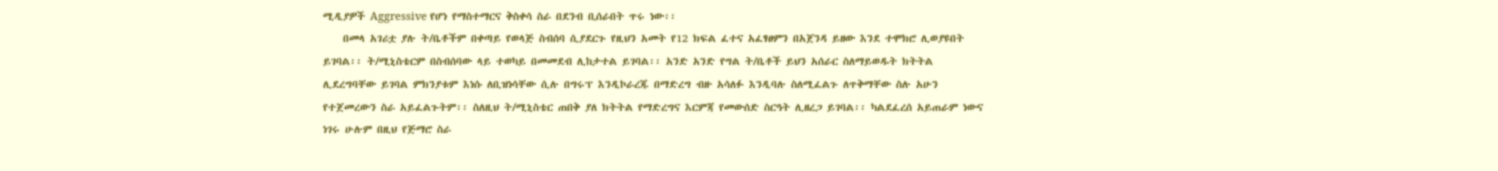ሚዲያዎች Aggressive የሆነ የማስተማርና ቅስቀሳ ስራ በደንብ ቢሰራበት ጥሩ ነው፡፡
    በመላ አገሪቷ ያሉ ት/ቤቶችም በቀጣይ የወላጅ ስብሰባ ሲያደርጉ የዚህን አመት የ12 ክፍል ፈተና አፈፃፀምን በአጀንዳ ይዘው እንደ ተሞክሮ ሊወያዩበት ይገባል፡፡ ት/ሚኒስቴርም በስብሰባው ላይ ተወካይ በመመደብ ሊከታተል ይገባል፡፡ አንድ አንድ የግል ት/ቤቶች ይህን አሰራር ስለማይወዱት ክትትል ሊደረግባቸው ይገባል ምክንያቱም እነሱ ለቢዝነሳቸው ሲሉ በግሩፕ እንዲኮራረጁ በማድረግ ብዙ አሳለፉ እንዲባሉ ስለሚፈልጉ ለጥቅማቸው ስሉ አሁን የተጀመረውን ስራ አይፈልጉትም፡፡ ስለዚህ ት/ሚኒስቴር ጠበቅ ያለ ክትትል የማድረግና እርምጃ የመውሰድ ስርዓት ሊዘረጋ ይገባል፡፡ ካልደፈረሰ አይጠራም ነውና ነገሩ ሁሉም በዚህ የጅማሮ ስራ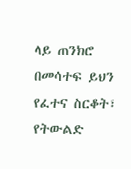ላይ ጠንክሮ በመሳተፍ ይህን የፈተና ስርቆት፣ የትውልድ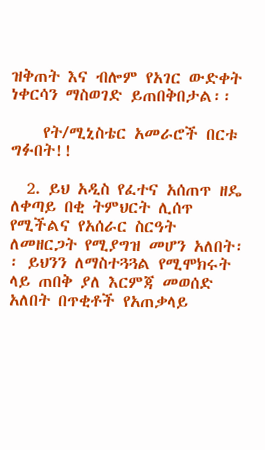ዝቅጠት እና ብሎም የአገር ውድቀት ነቀርሳን ማስወገድ ይጠበቅበታል፡፡

    የት/ሚኒስቴር አመራሮች በርቱ ግፉበት!!

  2. ይህ አዲስ የፈተና አሰጠጥ ዘዴ ለቀጣይ በቂ ትምህርት ሊሰጥ የሚችልና የአሰራር ስርዓት ለመዘርጋት የሚያግዝ መሆን አለበት፡፡ ይህንን ለማስተጓጓል የሚሞክሩት ላይ ጠበቅ ያለ እርምጃ መወሰድ አለበት በጥቂቶች የአጠቃላይ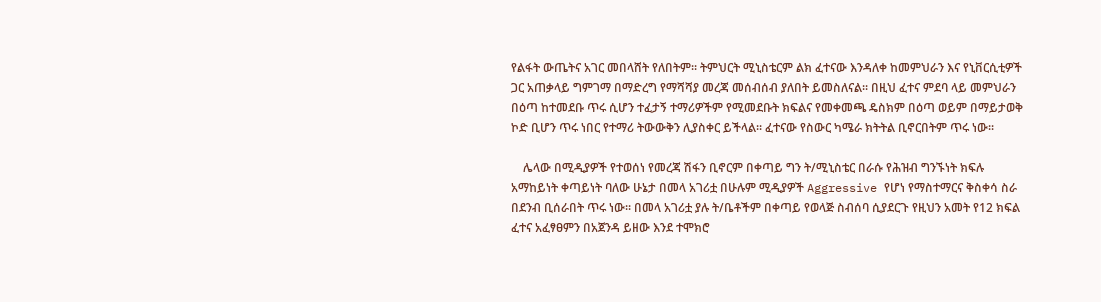የልፋት ውጤትና አገር መበላሸት የለበትም፡፡ ትምህርት ሚኒስቴርም ልክ ፈተናው እንዳለቀ ከመምህራን እና የኒቨርሲቲዎች ጋር አጠቃላይ ግምገማ በማድረግ የማሻሻያ መረጃ መሰብሰብ ያለበት ይመስለናል፡፡ በዚህ ፈተና ምደባ ላይ መምህራን በዕጣ ከተመደቡ ጥሩ ሲሆን ተፈታኝ ተማሪዎችም የሚመደቡት ክፍልና የመቀመጫ ዴስክም በዕጣ ወይም በማይታወቅ ኮድ ቢሆን ጥሩ ነበር የተማሪ ትውውቅን ሊያስቀር ይችላል፡፡ ፈተናው የስውር ካሜራ ክትትል ቢኖርበትም ጥሩ ነው፡፡

    ሌላው በሚዲያዎች የተወሰነ የመረጃ ሽፋን ቢኖርም በቀጣይ ግን ት/ሚኒስቴር በራሱ የሕዝብ ግንኙነት ክፍሉ አማከይነት ቀጣይነት ባለው ሁኔታ በመላ አገሪቷ በሁሉም ሚዲያዎች Aggressive የሆነ የማስተማርና ቅስቀሳ ስራ በደንብ ቢሰራበት ጥሩ ነው፡፡ በመላ አገሪቷ ያሉ ት/ቤቶችም በቀጣይ የወላጅ ስብሰባ ሲያደርጉ የዚህን አመት የ12 ክፍል ፈተና አፈፃፀምን በአጀንዳ ይዘው እንደ ተሞክሮ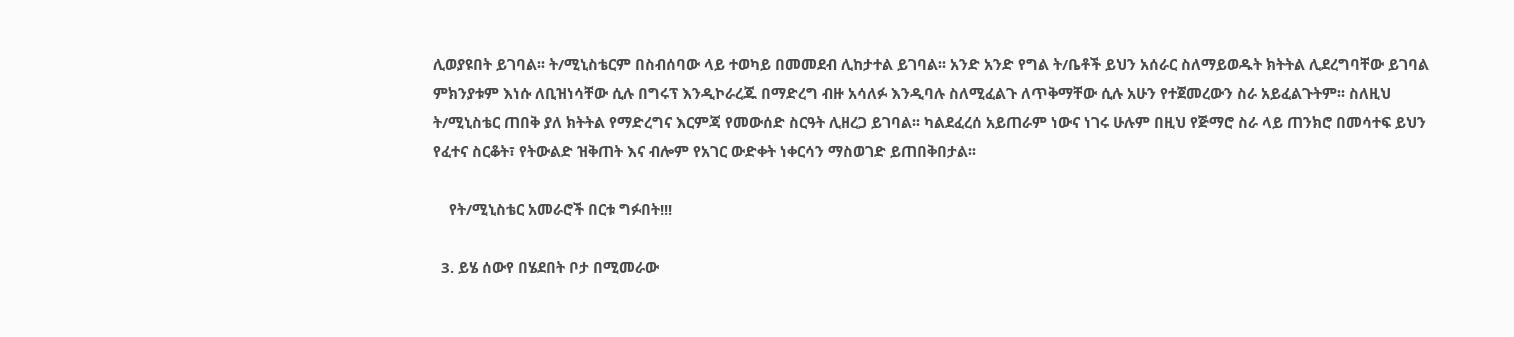ሊወያዩበት ይገባል፡፡ ት/ሚኒስቴርም በስብሰባው ላይ ተወካይ በመመደብ ሊከታተል ይገባል፡፡ አንድ አንድ የግል ት/ቤቶች ይህን አሰራር ስለማይወዱት ክትትል ሊደረግባቸው ይገባል ምክንያቱም እነሱ ለቢዝነሳቸው ሲሉ በግሩፕ እንዲኮራረጁ በማድረግ ብዙ አሳለፉ እንዲባሉ ስለሚፈልጉ ለጥቅማቸው ሲሉ አሁን የተጀመረውን ስራ አይፈልጉትም፡፡ ስለዚህ ት/ሚኒስቴር ጠበቅ ያለ ክትትል የማድረግና እርምጃ የመውሰድ ስርዓት ሊዘረጋ ይገባል፡፡ ካልደፈረሰ አይጠራም ነውና ነገሩ ሁሉም በዚህ የጅማሮ ስራ ላይ ጠንክሮ በመሳተፍ ይህን የፈተና ስርቆት፣ የትውልድ ዝቅጠት እና ብሎም የአገር ውድቀት ነቀርሳን ማስወገድ ይጠበቅበታል፡፡

    የት/ሚኒስቴር አመራሮች በርቱ ግፉበት!!!

  3. ይሄ ሰውየ በሄደበት ቦታ በሚመራው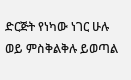ድርጅት የነካው ነገር ሁሉ ወይ ምስቅልቅሉ ይወጣል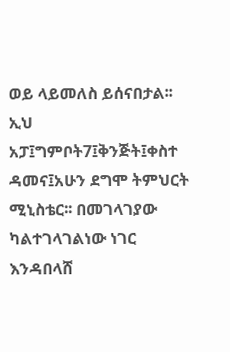ወይ ላይመለስ ይሰናበታል፡፡ ኢህ አፓ፤ግምቦት7፤ቅንጅት፤ቀስተ ዳመና፤አሁን ደግሞ ትምህርት ሚኒስቴር፡፡ በመገላገያው ካልተገላገልነው ነገር እንዳበላሸ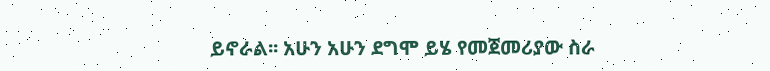ይኖራል፡፡ አሁን አሁን ደግሞ ይሄ የመጀመሪያው ስራ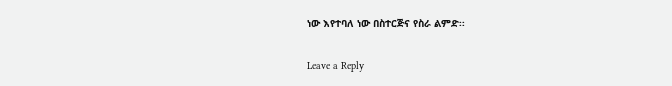ነው እየተባለ ነው በስተርጅና የስራ ልምድ፡፡

Leave a Reply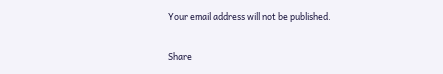Your email address will not be published.

Share